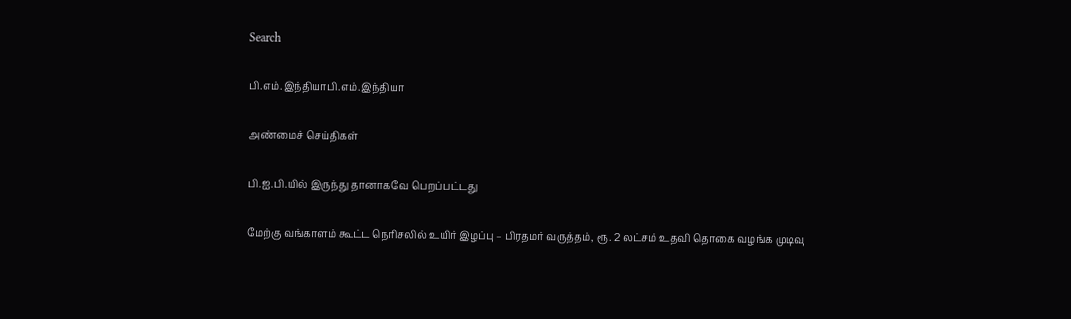Search

பி.எம்.இந்தியாபி.எம்.இந்தியா

அண்மைச் செய்திகள்

பி.ஐ.பி.யில் இருந்து தானாகவே பெறப்பட்டது

மேற்கு வங்காளம் கூட்ட நெரிசலில் உயிர் இழப்பு – பிரதமர் வருத்தம், ரூ. 2 லட்சம் உதவி தொகை வழங்க முடிவு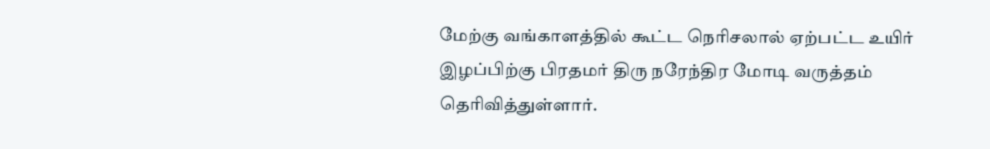மேற்கு வங்காளத்தில் கூட்ட நெரிசலால் ஏற்பட்ட உயிர் இழப்பிற்கு பிரதமர் திரு நரேந்திர மோடி வருத்தம் தெரிவித்துள்ளார்.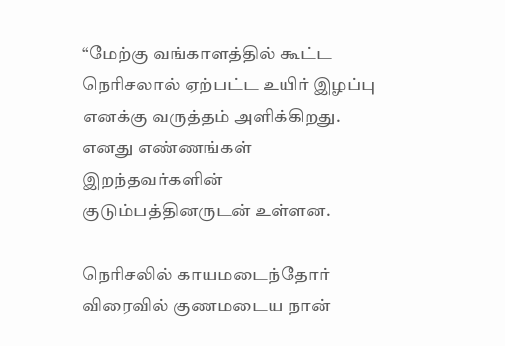“மேற்கு வங்காளத்தில் கூட்ட நெரிசலால் ஏற்பட்ட உயிர் இழப்பு எனக்கு வருத்தம் அளிக்கிறது. எனது எண்ணங்கள் இறந்தவர்களின் குடும்பத்தினருடன் உள்ளன.

நெரிசலில் காயமடைந்தோர் விரைவில் குணமடைய நான்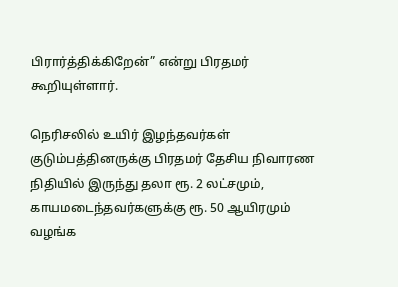பிரார்த்திக்கிறேன்” என்று பிரதமர் கூறியுள்ளார்.

நெரிசலில் உயிர் இழந்தவர்கள் குடும்பத்தினருக்கு பிரதமர் தேசிய நிவாரண நிதியில் இருந்து தலா ரூ. 2 லட்சமும், காயமடைந்தவர்களுக்கு ரூ. 50 ஆயிரமும் வழங்க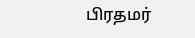பிரதமர்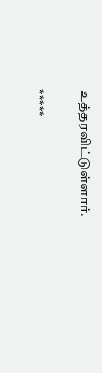உத்தரவிட்டுள்ளார்.

*****